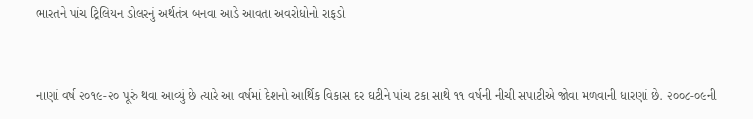ભારતને પાંચ ટ્રિલિયન ડોલરનું અર્થતંત્ર બનવા આડે આવતા અવરોધોનો રાફડો


નાણાં વર્ષ ૨૦૧૯-૨૦ પૂરું થવા આવ્યું છે ત્યારે આ વર્ષમાં દેશનો આર્થિક વિકાસ દર ઘટીને પાંચ ટકા સાથે ૧૧ વર્ષની નીચી સપાટીએ જોવા મળવાની ધારણાં છે. ૨૦૦૮-૦૯ની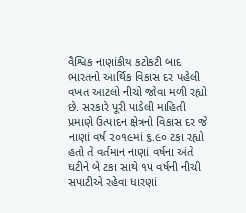વૈશ્વિક નાણાંકીય કટોકટી બાદ ભારતનો આર્થિક વિકાસ દર પહેલી વખત આટલો નીચો જોવા મળી રહ્યો છે. સરકારે પૂરી પાડેલી માહિતી પ્રમાણે ઉત્પાદન ક્ષેત્રનો વિકાસ દર જે નાણાં વર્ષ ૨૦૧૯માં ૬.૯૦ ટકા રહ્યો હતો તે વર્તમાન નાણાં વર્ષના અંતે ઘટીને બે ટકા સાથે ૧૫ વર્ષની નીચી સપાટીએ રહેવા ધારણાં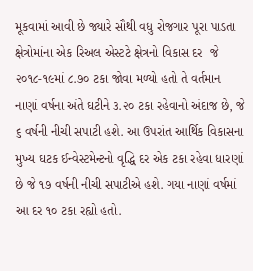મૂકવામાં આવી છે જ્યારે સૌથી વધુ રોજગાર પૂરા પાડતા ક્ષેત્રોમાંના એક રિઅલ એસ્ટટે ક્ષેત્રનો વિકાસ દર  જે ૨૦૧૮-૧૯માં ૮.૭૦ ટકા જોવા મળ્યો હતો તે વર્તમાન નાણાં વર્ષના અંતે ઘટીને ૩.૨૦ ટકા રહેવાનો અંદાજ છે, જે ૬ વર્ષની નીચી સપાટી હશે. આ ઉપરાંત આર્થિક વિકાસના મુખ્ય ઘટક ઈન્વેસ્ટમેન્ટનો વૃદ્ધિ દર એક ટકા રહેવા ધારણાં છે જે ૧૭ વર્ષની નીચી સપાટીએ હશે. ગયા નાણાં વર્ષમાં આ દર ૧૦ ટકા રહ્યો હતો.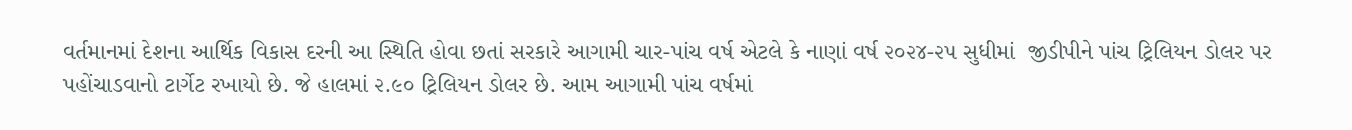વર્તમાનમાં દેશના આર્થિક વિકાસ દરની આ સ્થિતિ હોવા છતાં સરકારે આગામી ચાર-પાંચ વર્ષ એટલે કે નાણાં વર્ષ ૨૦૨૪-૨૫ સુધીમાં  જીડીપીને પાંચ ટ્રિલિયન ડોલર પર પહોંચાડવાનો ટાર્ગેટ રખાયો છે. જે હાલમાં ૨.૯૦ ટ્રિલિયન ડોલર છે. આમ આગામી પાંચ વર્ષમાં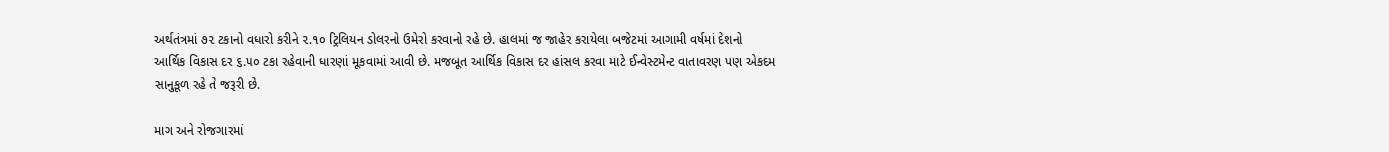અર્થતંત્રમાં ૭૨ ટકાનો વધારો કરીને ૨.૧૦ ટ્રિલિયન ડોલરનો ઉમેરો કરવાનો રહે છે. હાલમાં જ જાહેર કરાયેલા બજેટમાં આગામી વર્ષમાં દેશનો આર્થિક વિકાસ દર ૬.૫૦ ટકા રહેવાની ધારણાં મૂકવામાં આવી છે. મજબૂત આર્થિક વિકાસ દર હાંસલ કરવા માટે ઈન્વેસ્ટમેન્ટ વાતાવરણ પણ એકદમ સાનુકૂળ રહે તે જરૂરી છે.

માગ અને રોજગારમાં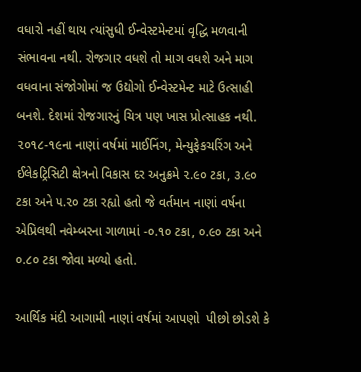વધારો નહીં થાય ત્યાંસુધી ઈન્વેસ્ટમેન્ટમાં વૃદ્ધિ મળવાની સંભાવના નથી. રોજગાર વધશે તો માગ વધશે અને માગ વધવાના સંજોગોમાં જ ઉદ્યોગો ઈન્વેસ્ટમેન્ટ માટે ઉત્સાહી બનશે. દેશમાં રોજગારનું ચિત્ર પણ ખાસ પ્રોત્સાહક નથી. ૨૦૧૮-૧૯ના નાણાં વર્ષમાં માઈનિંગ, મેન્યુફેકચરિંગ અને ઈલેકટ્રિસિટી ક્ષેત્રનો વિકાસ દર અનુક્રમે ૨.૯૦ ટકા, ૩.૯૦ ટકા અને ૫.૨૦ ટકા રહ્યો હતો જે વર્તમાન નાણાં વર્ષના એપ્રિલથી નવેમ્બરના ગાળામાં -૦.૧૦ ટકા, ૦.૯૦ ટકા અને ૦.૮૦ ટકા જોવા મળ્યો હતો.

આર્થિક મંદી આગામી નાણાં વર્ષમાં આપણો  પીછો છોડશે કે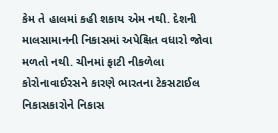કેમ તે હાલમાં કહી શકાય એમ નથી. દેશની માલસામાનની નિકાસમાં અપેક્ષિત વધારો જોવા મળતો નથી. ચીનમાં ફાટી નીકળેલા કોરોનાવાઈરસને કારણે ભારતના ટેકસટાઈલ નિકાસકારોને નિકાસ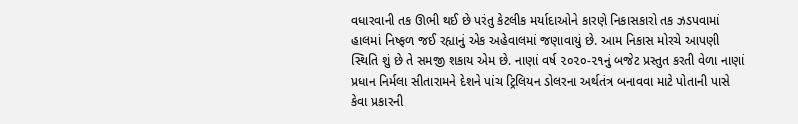વધારવાની તક ઊભી થઈ છે પરંતુ કેટલીક મર્યાદાઓને કારણે નિકાસકારો તક ઝડપવામાં હાલમાં નિષ્ફળ જઈ રહ્યાનું એક અહેવાલમાં જણાવાયું છે. આમ નિકાસ મોરચે આપણી સ્થિતિ શું છે તે સમજી શકાય એમ છે. નાણાં વર્ષ ૨૦૨૦-૨૧નું બજેટ પ્રસ્તુત કરતી વેળા નાણાં પ્રધાન નિર્મલા સીતારામને દેશને પાંચ ટ્રિલિયન ડોલરના અર્થતંત્ર બનાવવા માટે પોતાની પાસે કેવા પ્રકારની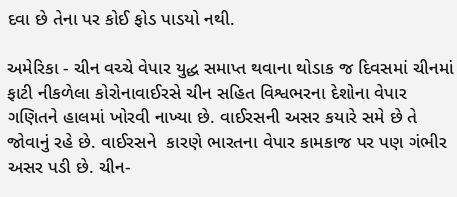દવા છે તેના પર કોઈ ફોડ પાડયો નથી.

અમેરિકા - ચીન વચ્ચે વેપાર યુદ્ધ સમાપ્ત થવાના થોડાક જ દિવસમાં ચીનમાં ફાટી નીકળેલા કોરોનાવાઈરસે ચીન સહિત વિશ્વભરના દેશોના વેપાર ગણિતને હાલમાં ખોરવી નાખ્યા છે. વાઈરસની અસર કયારે સમે છે તે જોવાનું રહે છે. વાઈરસને  કારણે ભારતના વેપાર કામકાજ પર પણ ગંભીર અસર પડી છે. ચીન-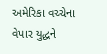અમેરિકા વચ્ચેના વેપાર યુદ્ધને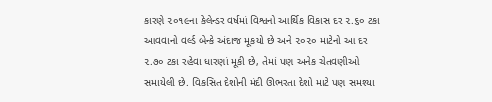કારણે ૨૦૧૯ના કેલેન્ડર વર્ષમાં વિશ્વનો આર્થિક વિકાસ દર ૨.૬૦ ટકા આવવાનો વર્લ્ડ બેન્કે અંદાજ મૂકયો છે અને ૨૦૨૦ માટેનો આ દર ૨.૭૦ ટકા રહેવા ધારણાં મૂકી છે, તેમાં પણ અનેક ચેતવણીઓ સમાયેલી છે. વિકસિત દેશોની મંદી ઊભરતા દેશો માટે પણ સમશ્યા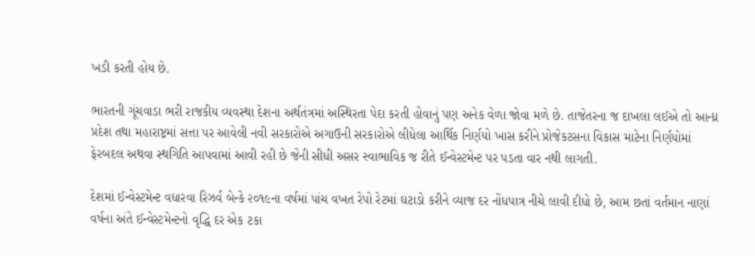ખડી કરતી હોય છે.

ભારતની ગૂંચવાડા ભરી રાજકીય વ્યવસ્થા દેશના અર્થતંત્રમાં અસ્થિરતા પેદા કરતી હોવાનું પણ અનેક વેળા જોવા મળે છે. તાજેતરના જ દાખલા લઈએ તો આન્ધ્ર પ્રદેશ તથા મહારાષ્ટ્રમાં સત્તા પર આવેલી નવી સરકારોએ અગાઉની સરકારોએ લીધેલા આર્થિક નિર્ણયો ખાસ કરીને પ્રોજેકટસના વિકાસ માટેના નિર્ણયોમાં ફેરબદલ અથવા સ્થગિતિ આપવામાં આવી રહી છે જેની સીધી અસર સ્વાભાવિક જ રીતે ઈન્વેસ્ટમેન્ટ પર પડતા વાર નથી લાગતી.

દેશમાં ઈન્વેસ્ટમેન્ટ વધારવા રિઝર્વ બેન્કે ૨૦૧૯ના વર્ષમાં પાંચ વખત રેપો રેટમાં ઘટાડો કરીને વ્યાજ દર નોંધપાત્ર નીચે લાવી દીધો છે, આમ છતાં વર્તમાન નાણાં વર્ષના અંતે ઈન્વેસ્ટમેન્ટનો વૃદ્ધિ દર એક ટકા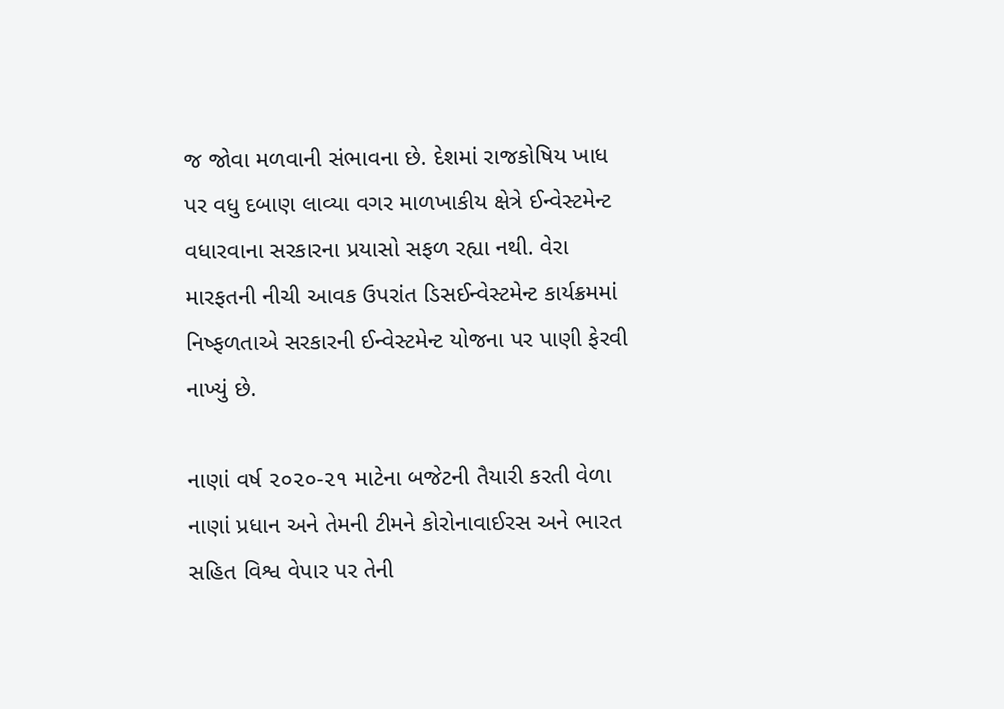જ જોવા મળવાની સંભાવના છે. દેશમાં રાજકોષિય ખાધ પર વધુ દબાણ લાવ્યા વગર માળખાકીય ક્ષેત્રે ઈન્વેસ્ટમેન્ટ વધારવાના સરકારના પ્રયાસો સફળ રહ્યા નથી. વેરા મારફતની નીચી આવક ઉપરાંત ડિસઈન્વેસ્ટમેન્ટ કાર્યક્રમમાં નિષ્ફળતાએ સરકારની ઈન્વેસ્ટમેન્ટ યોજના પર પાણી ફેરવી નાખ્યું છે.

નાણાં વર્ષ ૨૦૨૦-૨૧ માટેના બજેટની તૈયારી કરતી વેળા નાણાં પ્રધાન અને તેમની ટીમને કોરોનાવાઈરસ અને ભારત સહિત વિશ્વ વેપાર પર તેની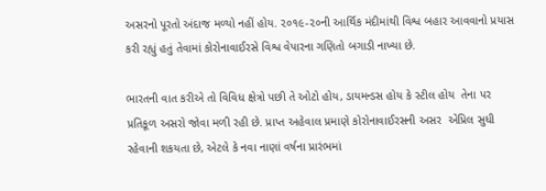અસરનો પૂરતો અંદાજ મળ્યો નહીં હોય. ૨૦૧૯-૨૦ની આર્થિક મંદીમાંથી વિશ્વ બહાર આવવાનો પ્રયાસ કરી રહ્યું હતું તેવામાં કોરોનાવાઈરસે વિશ્વ વેપારના ગણિતો બગાડી નાખ્યા છે.

ભારતની વાત કરીએ તો વિવિધ ક્ષેત્રો પછી તે ઓટો હોય, ડાયમન્ડસ હોય કે સ્ટીલ હોય  તેના પર પ્રતિકૂળ અસરો જોવા મળી રહી છે. પ્રાપ્ત અહેવાલ પ્રમાણે કોરોનાવાઈરસની અસર  એપ્રિલ સુધી રહેવાની શકયતા છે, એટલે કે નવા નાણાં વર્ષના પ્રારંભમાં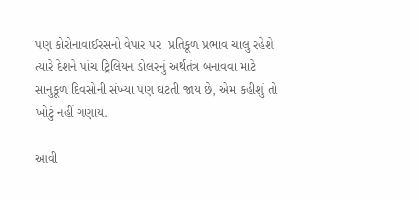પણ કોરોનાવાઈરસનો વેપાર પર  પ્રતિકૂળ પ્રભાવ ચાલુ રહેશે ત્યારે દેશને પાંચ ટ્રિલિયન ડોલરનું અર્થતંત્ર બનાવવા માટે સાનુકૂળ દિવસોની સંખ્યા પણ ઘટતી જાય છે, એમ કહીશું તો ખોટું નહીં ગણાય.

આવી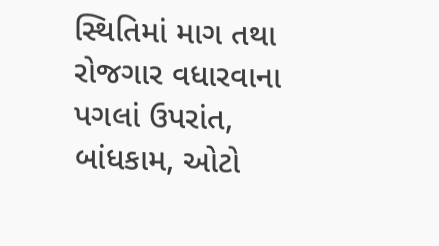સ્થિતિમાં માગ તથા રોજગાર વધારવાના પગલાં ઉપરાંત, બાંધકામ, ઓટો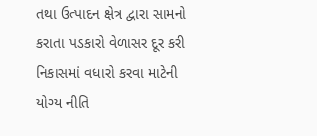તથા ઉત્પાદન ક્ષેત્ર દ્વારા સામનો કરાતા પડકારો વેળાસર દૂર કરી નિકાસમાં વધારો કરવા માટેની યોગ્ય નીતિ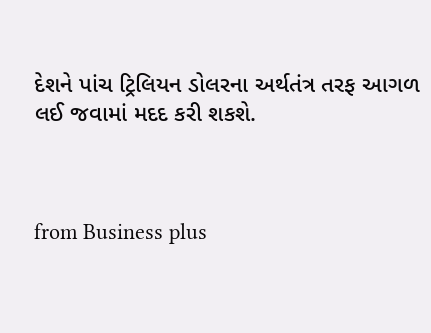દેશને પાંચ ટ્રિલિયન ડોલરના અર્થતંત્ર તરફ આગળ લઈ જવામાં મદદ કરી શકશે.



from Business plus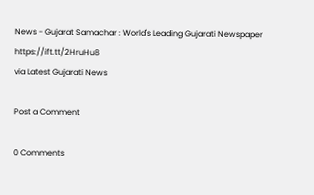News - Gujarat Samachar : World's Leading Gujarati Newspaper https://ift.tt/2HruHu8
via Latest Gujarati News

Post a Comment

0 Comments